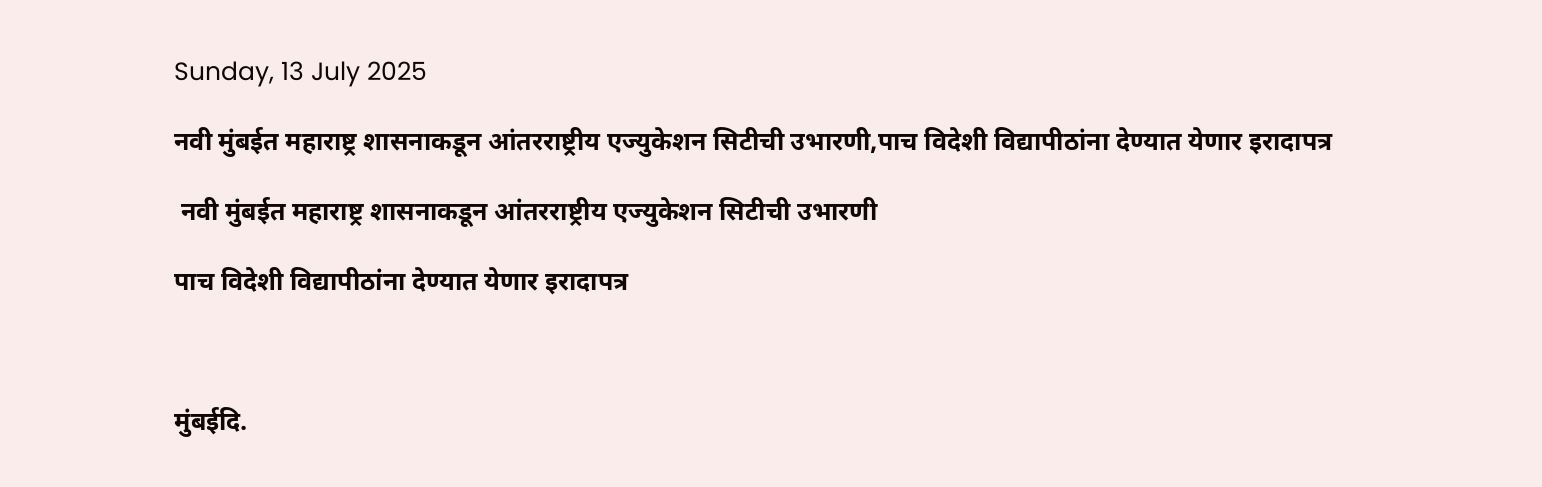Sunday, 13 July 2025

नवी मुंबईत महाराष्ट्र शासनाकडून आंतरराष्ट्रीय एज्युकेशन सिटीची उभारणी,पाच विदेशी विद्यापीठांना देण्यात येणार इरादापत्र

 नवी मुंबईत महाराष्ट्र शासनाकडून आंतरराष्ट्रीय एज्युकेशन सिटीची उभारणी

पाच विदेशी विद्यापीठांना देण्यात येणार इरादापत्र



मुंबईदि.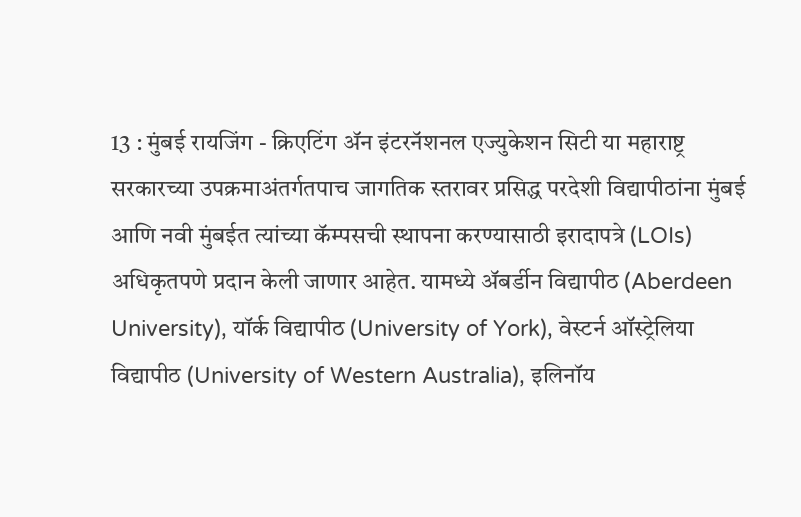13 : मुंबई रायजिंग - क्रिएटिंग ॲन इंटरनॅशनल एज्युकेशन सिटी या महाराष्ट्र सरकारच्या उपक्रमाअंतर्गतपाच जागतिक स्तरावर प्रसिद्ध परदेशी विद्यापीठांना मुंबई आणि नवी मुंबईत त्यांच्या कॅम्पसची स्थापना करण्यासाठी इरादापत्रे (LOIs) अधिकृतपणे प्रदान केली जाणार आहेत. यामध्ये अ‍ॅबर्डीन विद्यापीठ (Aberdeen University), यॉर्क विद्यापीठ (University of York), वेस्टर्न ऑस्ट्रेलिया विद्यापीठ (University of Western Australia), इलिनॉय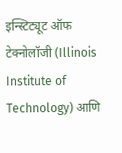इन्स्टिट्यूट ऑफ टेक्नोलॉजी (Illinois Institute of Technology) आणि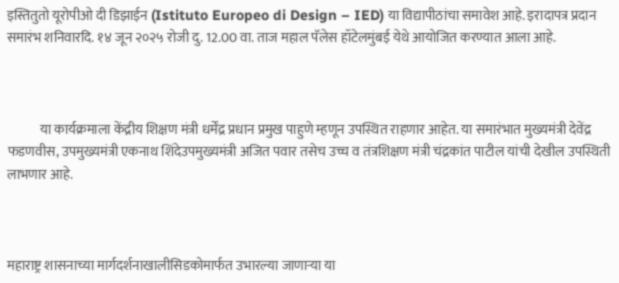इस्तितुतो यूरोपीओ दी डिझाईन (Istituto Europeo di Design – IED) या विद्यापीठांचा समावेश आहे. इरादापत्र प्रदान समारंभ शनिवारदि. १४ जून २०२५ रोजी दु. 12.00 वा. ताज महाल पॅलेस हॉटेलमुंबई येथे आयोजित करण्यात आला आहे.



            या कार्यक्रमाला केंद्रीय शिक्षण मंत्री धर्मेंद्र प्रधान प्रमुख पाहुणे म्हणून उपस्थित राहणार आहेत. या समारंभात मुख्यमंत्री देवेंद्र फडणवीस, उपमुख्यमंत्री एकनाथ शिंदेउपमुख्यमंत्री अजित पवार तसेच उच्च व तंत्रशिक्षण मंत्री चंद्रकांत पाटील यांची देखील उपस्थिती लाभणार आहे.



महाराष्ट्र शासनाच्या मार्गदर्शनाखालीसिडकोमार्फत उभारल्या जाणाऱ्या या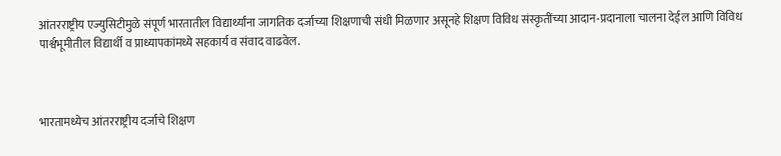आंतरराष्ट्रीय एज्युसिटीमुळे संपूर्ण भारतातील विद्यार्थ्यांना जागतिक दर्जाच्या शिक्षणाची संधी मिळणार असूनहे शिक्षण विविध संस्कृतींच्या आदान-प्रदानाला चालना देईल आणि विविध पार्श्वभूमीतील विद्यार्थी व प्राध्यापकांमध्ये सहकार्य व संवाद वाढवेल.



भारतामध्येच आंतरराष्ट्रीय दर्जाचे शिक्षण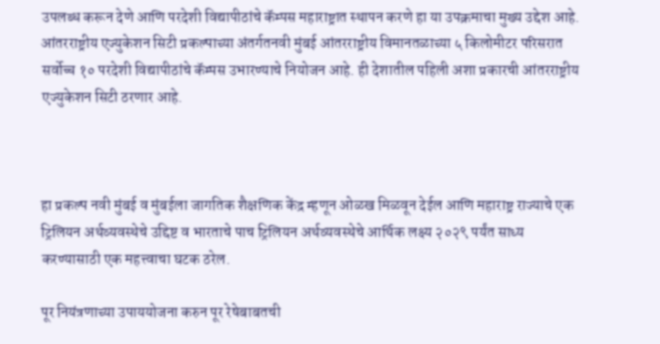उपलब्ध करून देणे आणि परदेशी विद्यापीठांचे कॅम्पस महाराष्ट्रात स्थापन करणे हा या उपक्रमाचा मुख्य उद्देश आहे. आंतरराष्ट्रीय एज्युकेशन सिटी प्रकल्पाच्या अंतर्गतनवी मुंबई आंतरराष्ट्रीय विमानतळाच्या ५ किलोमीटर परिसरात सर्वोच्च १० परदेशी विद्यापीठांचे कॅम्पस उभारण्याचे नियोजन आहे. ही देशातील पहिली अशा प्रकारची आंतरराष्ट्रीय एज्युकेशन सिटी ठरणार आहे.



हा प्रकल्प नवी मुंबई व मुंबईला जागतिक शैक्षणिक केंद्र म्हणून ओळख मिळवून देईल आणि महाराष्ट्र राज्याचे एक ट्रिलियन अर्थव्यवस्थेचे उद्दिष्ट व भारताचे पाच ट्रिलियन अर्थव्यवस्थेचे आर्थिक लक्ष्य २०२९ पर्यंत साध्य करण्यासाठी एक महत्त्वाचा घटक ठरेल.

पूर नियंत्रणाच्या उपाययोजना करुन पूर रेषेबाबतची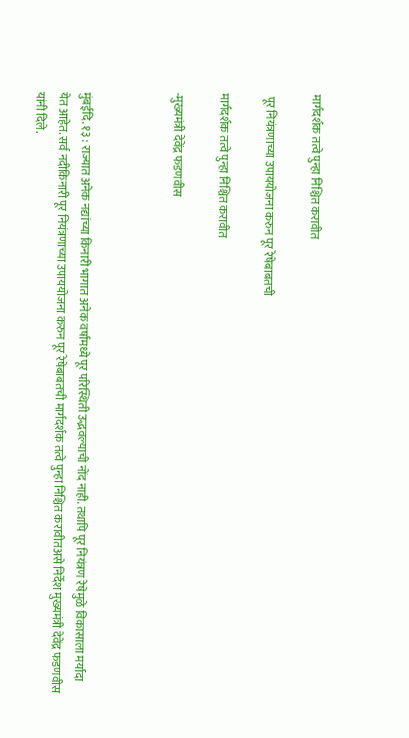मार्गदर्शक तत्वे पुन्हा निश्चित करावीत

 पूर नियंत्रणाच्या उपाययोजना करुन पूर रेषेबाबतची

मार्गदर्शक तत्वे पुन्हा निश्चित करावीत

-मुख्यमंत्री देवेंद्र फडणवीस



मुंबईदि. १३ : राज्यात अनेक नद्यांच्या किनारी भागात अनेक वर्षांमध्ये पूर परिस्थिती उद्भवल्याची नोंद नाही. तथापि पूर नियंत्रण रेषेमुळे विकासाला मर्यादा येत आहेत. सर्व नदीकिनारी पूर नियंत्रणाच्या उपाययोजना करुन पूर रेषेबाबतची मार्गदर्शक तत्वे पुन्हा निश्चित करावीतअसे निर्देश मुख्यमंत्री देवेंद्र फडणवीस यांनी दिले.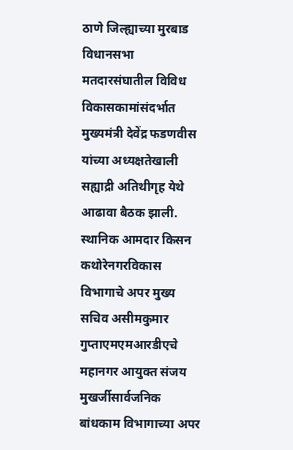ठाणे जिल्ह्याच्या मुरबाड विधानसभा मतदारसंघातील विविध विकासकामांसंदर्भात मुख्यमंत्री देवेंद्र फडणवीस यांच्या अध्यक्षतेखाली सह्याद्री अतिथीगृह येथे आढावा बैठक झाली. स्थानिक आमदार किसन कथोरेनगरविकास विभागाचे अपर मुख्य सचिव असीमकुमार गुप्ताएमएमआरडीएचे महानगर आयुक्त संजय मुखर्जीसार्वजनिक बांधकाम विभागाच्या अपर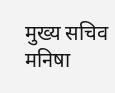मुख्य सचिव मनिषा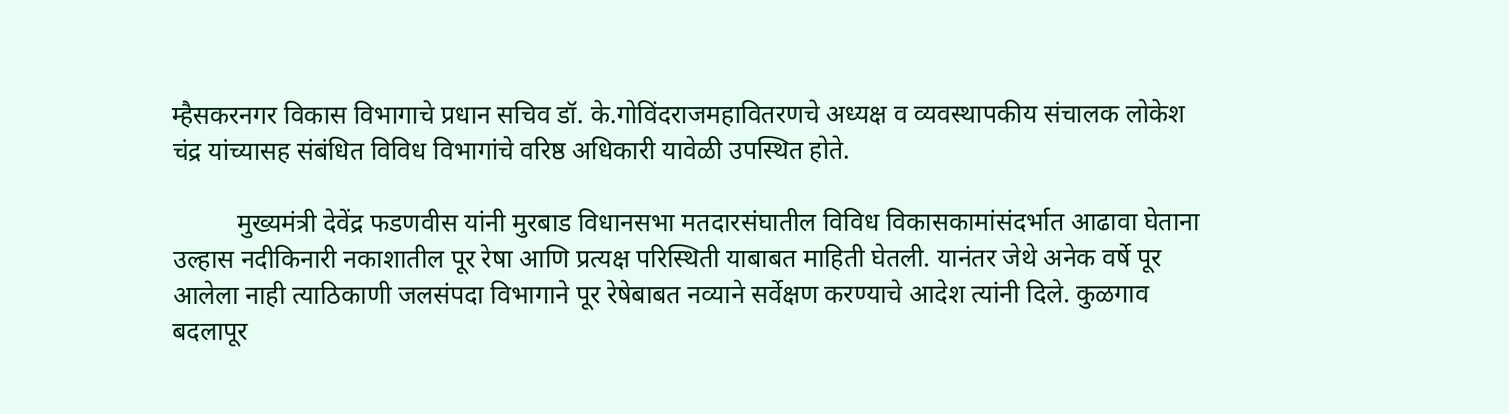म्हैसकरनगर विकास विभागाचे प्रधान सचिव डॉ. के.गोविंदराजमहावितरणचे अध्यक्ष व व्यवस्थापकीय संचालक लोकेश चंद्र यांच्यासह संबंधित विविध विभागांचे वरिष्ठ अधिकारी यावेळी उपस्थित होते.

          मुख्यमंत्री देवेंद्र फडणवीस यांनी मुरबाड विधानसभा मतदारसंघातील विविध विकासकामांसंदर्भात आढावा घेताना उल्हास नदीकिनारी नकाशातील पूर रेषा आणि प्रत्यक्ष परिस्थिती याबाबत माहिती घेतली. यानंतर जेथे अनेक वर्षे पूर आलेला नाही त्याठिकाणी जलसंपदा विभागाने पूर रेषेबाबत नव्याने सर्वेक्षण करण्याचे आदेश त्यांनी दिले. कुळगाव बदलापूर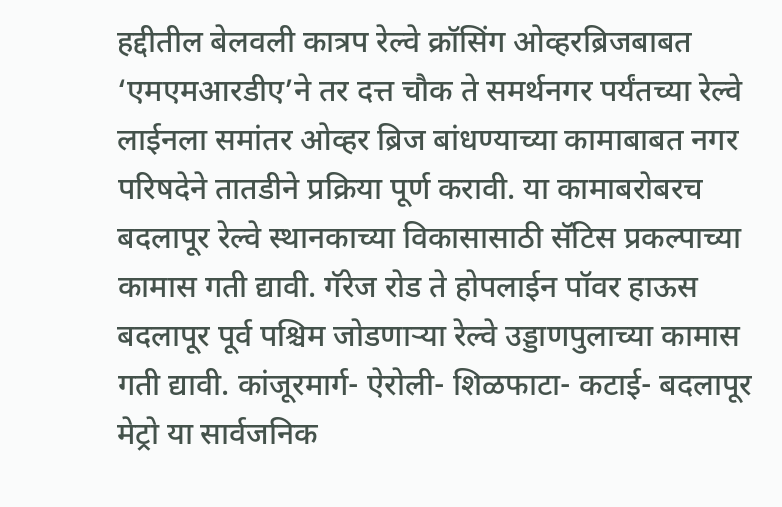हद्दीतील बेलवली कात्रप रेल्वे क्रॉसिंग ओव्हरब्रिजबाबत ‘एमएमआरडीए’ने तर दत्त चौक ते समर्थनगर पर्यंतच्या रेल्वे लाईनला समांतर ओव्हर ब्रिज बांधण्याच्या कामाबाबत नगर परिषदेने तातडीने प्रक्रिया पूर्ण करावी. या कामाबरोबरच बदलापूर रेल्वे स्थानकाच्या विकासासाठी सॅटिस प्रकल्पाच्या कामास गती द्यावी. गॅरेज रोड ते होपलाईन पॉवर हाऊस बदलापूर पूर्व पश्चिम जोडणाऱ्या रेल्वे उड्डाणपुलाच्या कामास गती द्यावी. कांजूरमार्ग- ऐरोली- शिळफाटा- कटाई- बदलापूर मेट्रो या सार्वजनिक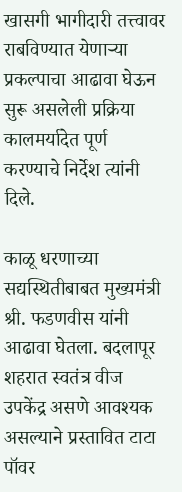खासगी भागीदारी तत्त्वावर राबविण्यात येणाऱ्या प्रकल्पाचा आढावा घेऊन सुरू असलेली प्रक्रिया कालमर्यादेत पूर्ण करण्याचे निर्देश त्यांनी दिले.

काळू धरणाच्या सद्यस्थितीबाबत मुख्यमंत्री श्री. फडणवीस यांनी आढावा घेतला. बदलापूर शहरात स्वतंत्र वीज उपकेंद्र असणे आवश्यक असल्याने प्रस्तावित टाटा पॉवर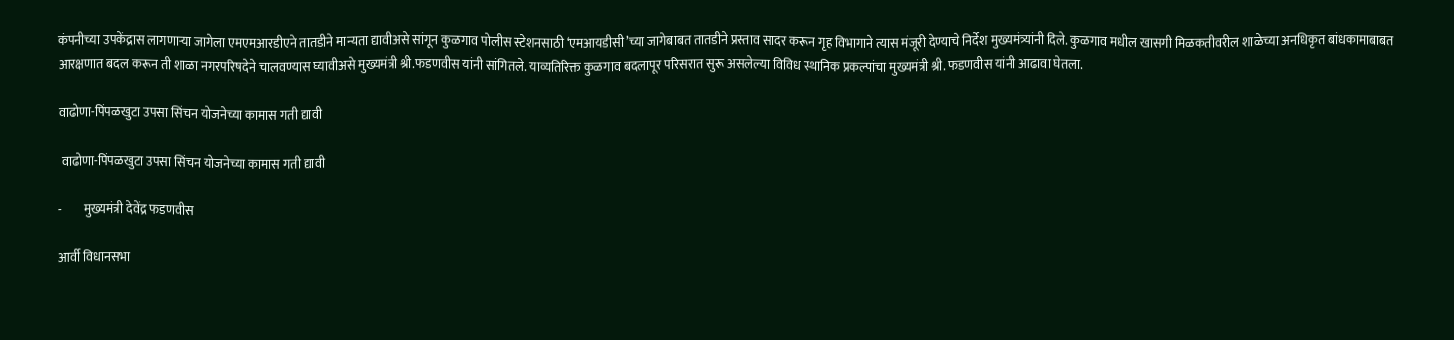कंपनीच्या उपकेंद्रास लागणाऱ्या जागेला एमएमआरडीएने तातडीने मान्यता द्यावीअसे सांगून कुळगाव पोलीस स्टेशनसाठी ‘एमआयडीसी’च्या जागेबाबत तातडीने प्रस्ताव सादर करून गृह विभागाने त्यास मंजूरी देण्याचे निर्देश मुख्यमंत्र्यांनी दिले. कुळगाव मधील खासगी मिळकतीवरील शाळेच्या अनधिकृत बांधकामाबाबत आरक्षणात बदल करून ती शाळा नगरपरिषदेने चालवण्यास घ्यावीअसे मुख्यमंत्री श्री.फडणवीस यांनी सांगितले. याव्यतिरिक्त कुळगाव बदलापूर परिसरात सुरू असलेल्या विविध स्थानिक प्रकल्पांचा मुख्यमंत्री श्री. फडणवीस यांनी आढावा घेतला.

वाढोणा-पिंपळखुटा उपसा सिंचन योजनेच्या कामास गती द्यावी

 वाढोणा-पिंपळखुटा उपसा सिंचन योजनेच्या कामास गती द्यावी

-         मुख्यमंत्री देवेंद्र फडणवीस

आर्वी विधानसभा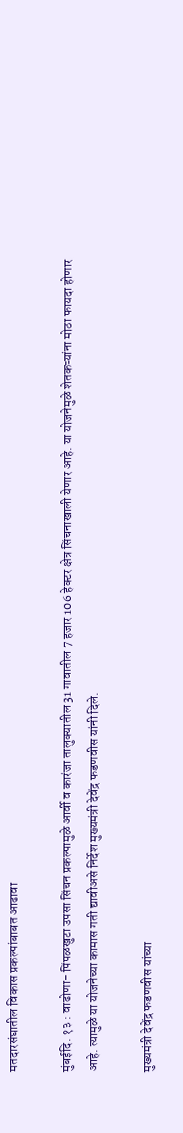मतदारसंघातील विकास प्रकल्पांबाबत आढावा

मुंबईदि. १३ : वाढोणा- पिंपळखुटा उपसा सिंचन प्रकल्पामुळे आर्वी व कारंजा तालुक्यातील 31 गावातील 7 हजार 106 हेक्टर क्षेत्र सिंचनाखाली येणार आहे. या योजनेमुळे शेतकऱ्यांना मोठा फायदा होणार आहे. त्यामुळे या योजनेच्या कामास गती द्यावीअसे निर्देश मुख्यमंत्री देवेंद्र फडणवीस यांनी दिले.

मुख्यमंत्री देवेंद्र फडणवीस यांच्या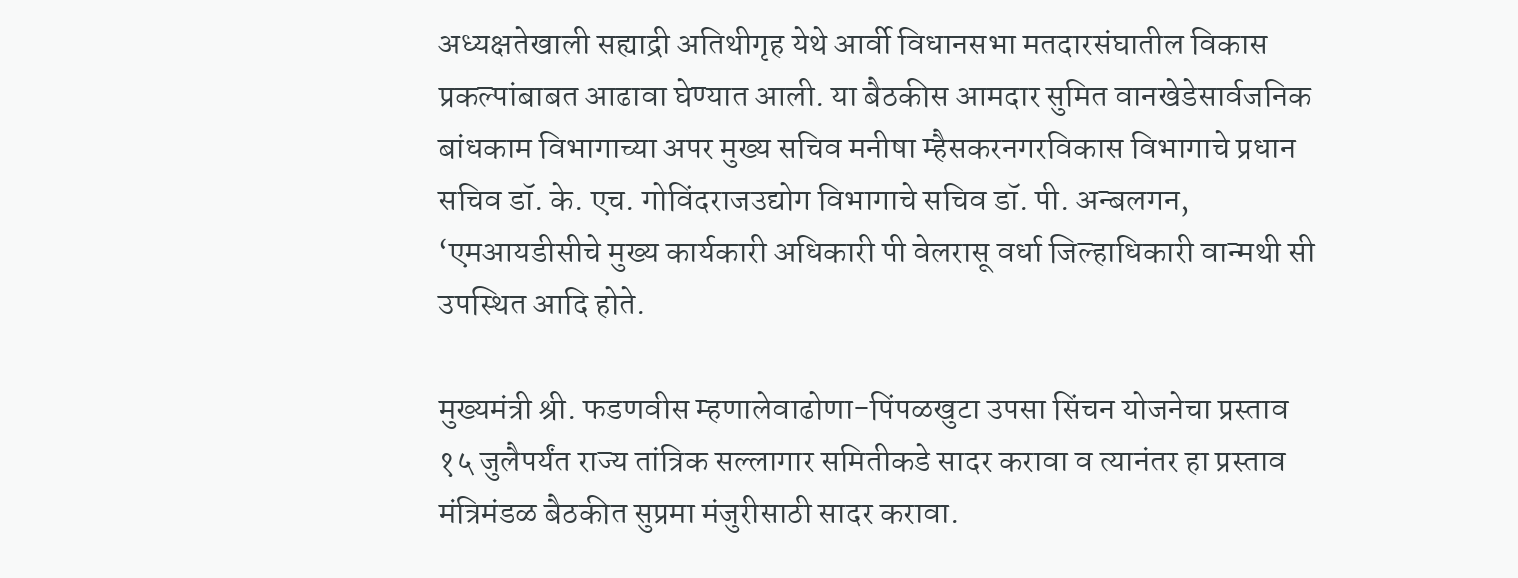अध्यक्षतेखाली सह्याद्री अतिथीगृह येथे आर्वी विधानसभा मतदारसंघातील विकास प्रकल्पांबाबत आढावा घेण्यात आली. या बैठकीस आमदार सुमित वानखेडेसार्वजनिक बांधकाम विभागाच्या अपर मुख्य सचिव मनीषा म्हैसकरनगरविकास विभागाचे प्रधान सचिव डॉ. के. एच. गोविंदराजउद्योग विभागाचे सचिव डॉ. पी. अन्बलगन, ‘एमआयडीसीचे मुख्य कार्यकारी अधिकारी पी वेलरासू वर्धा जिल्हाधिकारी वान्मथी सी उपस्थित आदि होते.

मुख्यमंत्री श्री. फडणवीस म्हणालेवाढोणा-पिंपळखुटा उपसा सिंचन योजनेचा प्रस्ताव १५ जुलैपर्यंत राज्य तांत्रिक सल्लागार समितीकडे सादर करावा व त्यानंतर हा प्रस्ताव मंत्रिमंडळ बैठकीत सुप्रमा मंजुरीसाठी सादर करावा.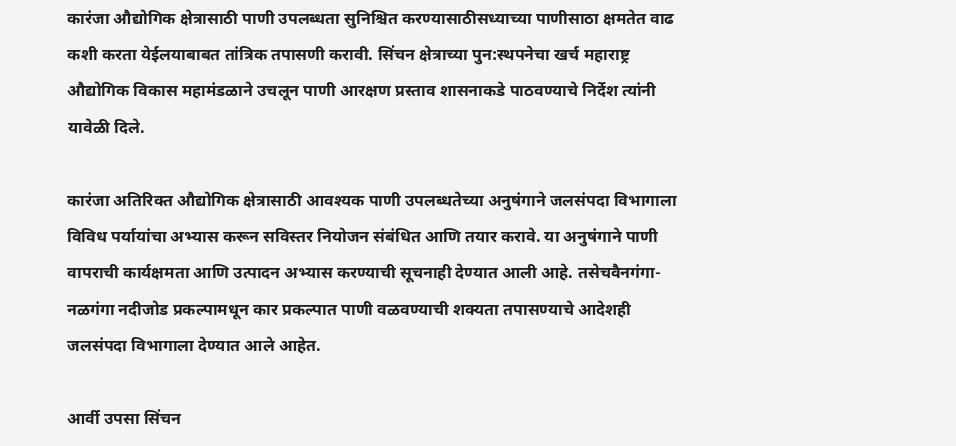कारंजा औद्योगिक क्षेत्रासाठी पाणी उपलब्धता सुनिश्चित करण्यासाठीसध्याच्या पाणीसाठा क्षमतेत वाढ कशी करता येईलयाबाबत तांत्रिक तपासणी करावी. सिंचन क्षेत्राच्या पुन:स्थपनेचा खर्च महाराष्ट्र औद्योगिक विकास महामंडळाने उचलून पाणी आरक्षण प्रस्ताव शासनाकडे पाठवण्याचे निर्देश त्यांनी यावेळी दिले.

कारंजा अतिरिक्त औद्योगिक क्षेत्रासाठी आवश्यक पाणी उपलब्धतेच्या अनुषंगाने जलसंपदा विभागाला विविध पर्यायांचा अभ्यास करून सविस्तर नियोजन संबंधित आणि तयार करावे. या अनुषंगाने पाणी वापराची कार्यक्षमता आणि उत्पादन अभ्यास करण्याची सूचनाही देण्यात आली आहे. तसेचवैनगंगा-नळगंगा नदीजोड प्रकल्पामधून कार प्रकल्पात पाणी वळवण्याची शक्यता तपासण्याचे आदेशही जलसंपदा विभागाला देण्यात आले आहेत.

आर्वी उपसा सिंचन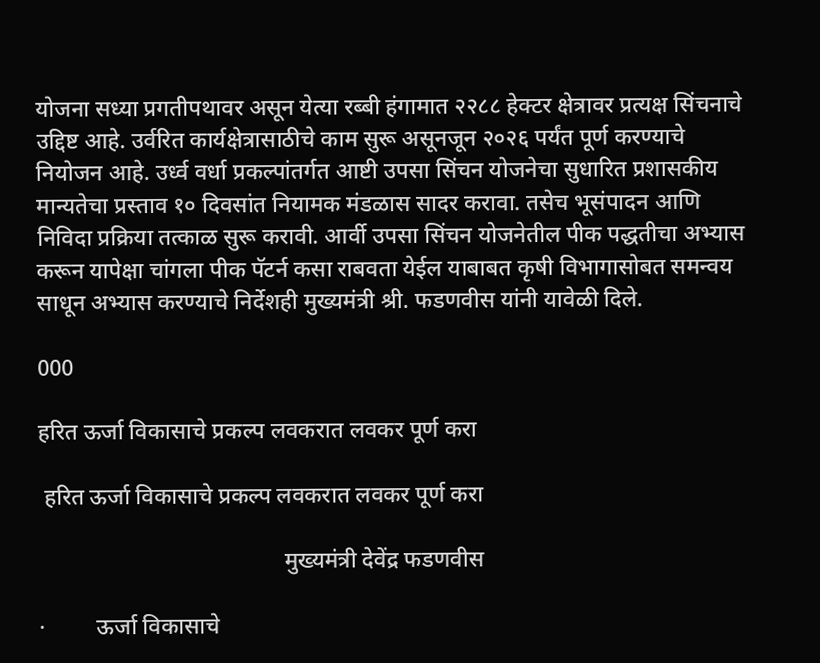योजना सध्या प्रगतीपथावर असून येत्या रब्बी हंगामात २२८८ हेक्टर क्षेत्रावर प्रत्यक्ष सिंचनाचे उद्दिष्ट आहे. उर्वरित कार्यक्षेत्रासाठीचे काम सुरू असूनजून २०२६ पर्यंत पूर्ण करण्याचे नियोजन आहे. उर्ध्व वर्धा प्रकल्पांतर्गत आष्टी उपसा सिंचन योजनेचा सुधारित प्रशासकीय मान्यतेचा प्रस्ताव १० दिवसांत नियामक मंडळास सादर करावा. तसेच भूसंपादन आणि निविदा प्रक्रिया तत्काळ सुरू करावी. आर्वी उपसा सिंचन योजनेतील पीक पद्धतीचा अभ्यास करून यापेक्षा चांगला पीक पॅटर्न कसा राबवता येईल याबाबत कृषी विभागासोबत समन्वय साधून अभ्यास करण्याचे निर्देशही मुख्यमंत्री श्री. फडणवीस यांनी यावेळी दिले.

000

हरित ऊर्जा विकासाचे प्रकल्प लवकरात लवकर पूर्ण करा

 हरित ऊर्जा विकासाचे प्रकल्प लवकरात लवकर पूर्ण करा

                                           मुख्यमंत्री देवेंद्र फडणवीस

·         ऊर्जा विकासाचे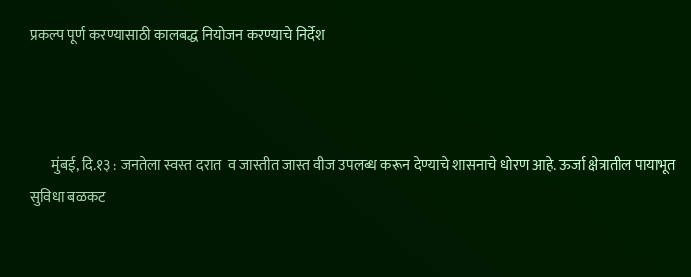प्रकल्प पूर्ण करण्यासाठी कालबद्ध नियोजन करण्याचे निर्देश



       मुंबई, दि.१३ : जनतेला स्वस्त दरात  व जास्तीत जास्त वीज उपलब्ध करून देण्याचे शासनाचे धोरण आहे. ऊर्जा क्षेत्रातील पायाभूत सुविधा बळकट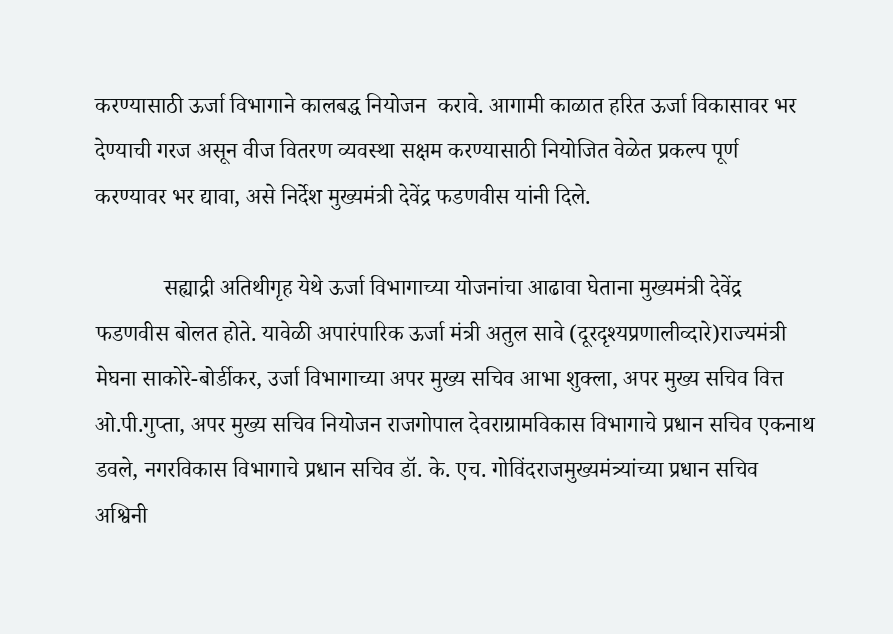करण्यासाठी ऊर्जा विभागाने कालबद्ध नियोजन  करावे. आगामी काळात हरित ऊर्जा विकासावर भर देण्याची गरज असून वीज वितरण व्यवस्था सक्षम करण्यासाठी नियोजित वेळेत प्रकल्प पूर्ण करण्यावर भर द्यावा, असे निर्देश मुख्यमंत्री देवेंद्र फडणवीस यांनी दिले.

            सह्याद्री अतिथीगृह येथे ऊर्जा विभागाच्या योजनांचा आढावा घेताना मुख्यमंत्री देवेंद्र फडणवीस बोलत होते. यावेळी अपारंपारिक ऊर्जा मंत्री अतुल सावे (दूरदृश्यप्रणालीव्दारे)राज्यमंत्री मेघना साकोरे-बोर्डीकर, उर्जा विभागाच्या अपर मुख्य सचिव आभा शुक्ला, अपर मुख्य सचिव वित्त ओ.पी.गुप्ता, अपर मुख्य सचिव नियोजन राजगोपाल देवराग्रामविकास विभागाचे प्रधान सचिव एकनाथ डवले, नगरविकास विभागाचे प्रधान सचिव डॉ. के. एच. गोविंदराजमुख्यमंत्र्यांच्या प्रधान सचिव अश्विनी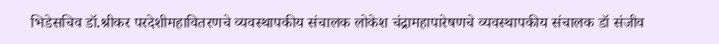भिडेसचिव डॉ.श्रीकर परदेशीमहावितरणचे व्यवस्थापकीय संचालक लोकेश चंद्रामहापारेषणचे व्यवस्थापकीय संचालक डॉ संजीव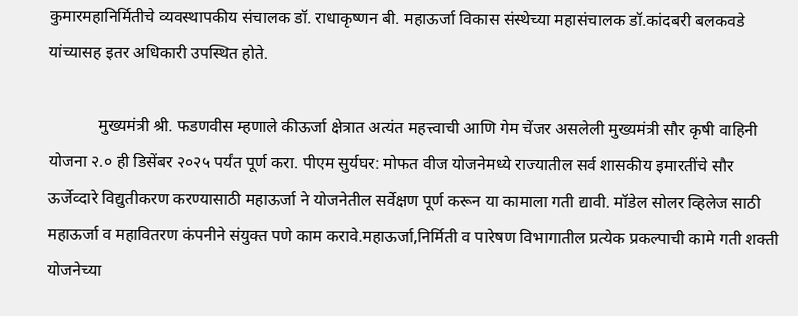कुमारमहानिर्मितीचे व्यवस्थापकीय संचालक डॉ. राधाकृष्णन बी. महाऊर्जा विकास संस्थेच्या महासंचालक डॉ.कांदबरी बलकवडे यांच्यासह इतर अधिकारी उपस्थित होते.

            मुख्यमंत्री श्री. फडणवीस म्हणाले कीऊर्जा क्षेत्रात अत्यंत महत्त्वाची आणि गेम चेंजर असलेली मुख्यमंत्री सौर कृषी वाहिनी योजना २.० ही डिसेंबर २०२५ पर्यंत पूर्ण करा. पीएम सुर्यघर: मोफत वीज योजनेमध्ये राज्यातील सर्व शासकीय इमारतींचे सौर ऊर्जेव्दारे विद्युतीकरण करण्यासाठी महाऊर्जा ने योजनेतील सर्वेक्षण पूर्ण करून या कामाला गती द्यावी. मॉडेल सोलर व्हिलेज साठी महाऊर्जा व महावितरण कंपनीने संयुक्त पणे काम करावे.महाऊर्जा,निर्मिती व पारेषण विभागातील प्रत्येक प्रकल्पाची कामे गती शक्ती  योजनेच्या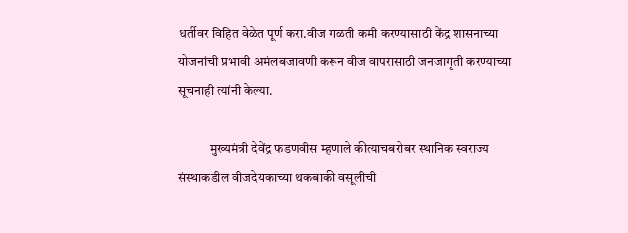धर्तीवर विहित वेळेत पूर्ण करा.वीज गळती कमी करण्यासाठी केंद्र शासनाच्या योजनांची प्रभावी अमंलबजावणी करून वीज वापरासाठी जनजागृती करण्याच्या सूचनाही त्यांनी केल्या.

            मुख्यमंत्री देवेंद्र फडणवीस म्हणाले कीत्याचबरोबर स्थानिक स्वराज्य संस्थाकडील वीजदेयकाच्या थकबाकी वसूलीची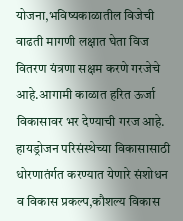योजना,भविष्यकाळातील विजेची वाढती मागणी लक्षात घेता विज वितरण यंत्रणा सक्षम करणे गरजेचे आहे.आगामी काळात हरित ऊर्जा विकासावर भर देण्याची गरज आहे. हायड्रोजन परिसंस्थेच्या विकासासाठी धोरणातंर्गत करण्यात येणारे संशोधन व विकास प्रकल्प,कौशल्य विकास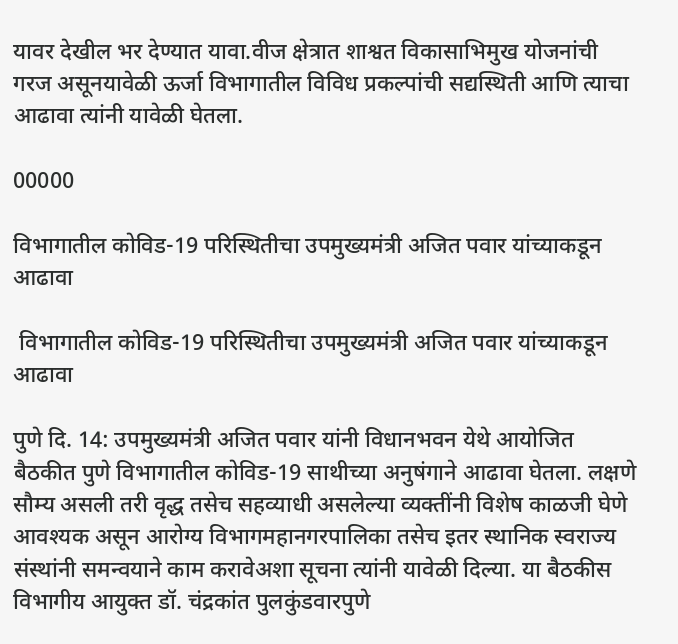यावर देखील भर देण्यात यावा.वीज क्षेत्रात शाश्वत विकासाभिमुख योजनांची गरज असूनयावेळी ऊर्जा विभागातील विविध प्रकल्पांची सद्यस्थिती आणि त्याचा आढावा त्यांनी यावेळी घेतला.

00000

विभागातील कोविड-19 परिस्थितीचा उपमुख्यमंत्री अजित पवार यांच्याकडून आढावा

 विभागातील कोविड-19 परिस्थितीचा उपमुख्यमंत्री अजित पवार यांच्याकडून आढावा

पुणे दि. 14: उपमुख्यमंत्री अजित पवार यांनी विधानभवन येथे आयोजित बैठकीत पुणे विभागातील कोविड-19 साथीच्या अनुषंगाने आढावा घेतला. लक्षणे सौम्य असली तरी वृद्ध तसेच सहव्याधी असलेल्या व्यक्तींनी विशेष काळजी घेणे आवश्यक असून आरोग्य विभागमहानगरपालिका तसेच इतर स्थानिक स्वराज्य संस्थांनी समन्वयाने काम करावेअशा सूचना त्यांनी यावेळी दिल्या. या बैठकीस विभागीय आयुक्त डॉ. चंद्रकांत पुलकुंडवारपुणे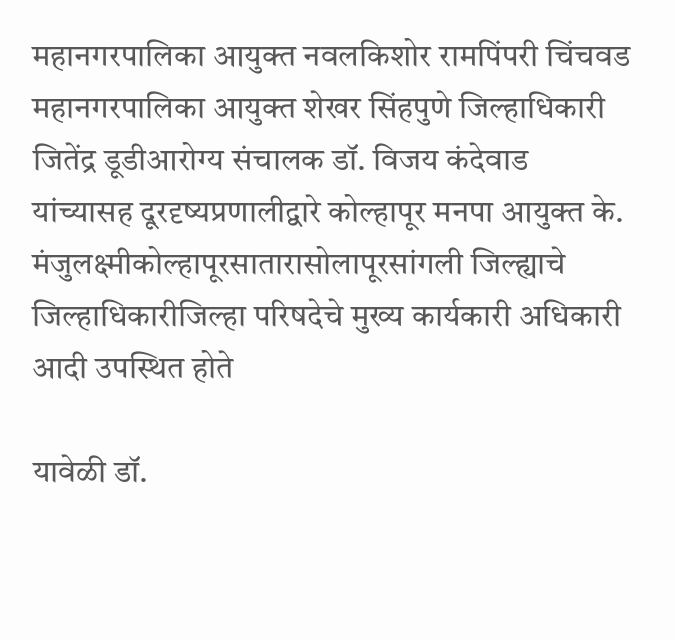महानगरपालिका आयुक्त नवलकिशोर रामपिंपरी चिंचवड महानगरपालिका आयुक्त शेखर सिंहपुणे जिल्हाधिकारी जितेंद्र डूडीआरोग्य संचालक डॉ. विजय कंदेवाड यांच्यासह दूरदृष्यप्रणालीद्वारे कोल्हापूर मनपा आयुक्त के. मंजुलक्ष्मीकोल्हापूरसातारासोलापूरसांगली जिल्ह्याचे जिल्हाधिकारीजिल्हा परिषदेचे मुख्य कार्यकारी अधिकारी आदी उपस्थित होते

यावेळी डॉ.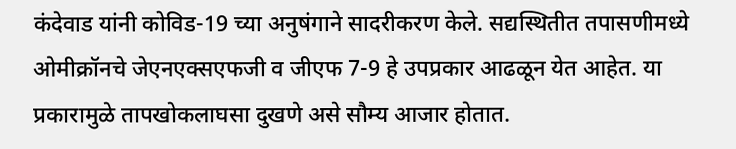कंदेवाड यांनी कोविड-19 च्या अनुषंगाने सादरीकरण केले. सद्यस्थितीत तपासणीमध्ये ओमीक्रॉनचे जेएनएक्सएफजी व जीएफ 7-9 हे उपप्रकार आढळून येत आहेत. या प्रकारामुळे तापखोकलाघसा दुखणे असे सौम्य आजार होतात.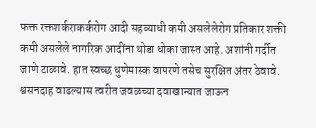फक्त रक्तशर्कराकर्करोग आदी सहव्याधी कमी असलेलेरोग प्रतिकार शक्ती कमी असलेले नागरिक आदींना थोडा धोका जास्त आहे. अशांनी गर्दीत जाणे टाळावे. हात स्वच्छ धुणेमास्क वापरणे तसेच सुरक्षित अंतर ठेवावे. श्वसनदाह वाढल्यास त्वरीत जवळच्या दवाखान्यात जाऊन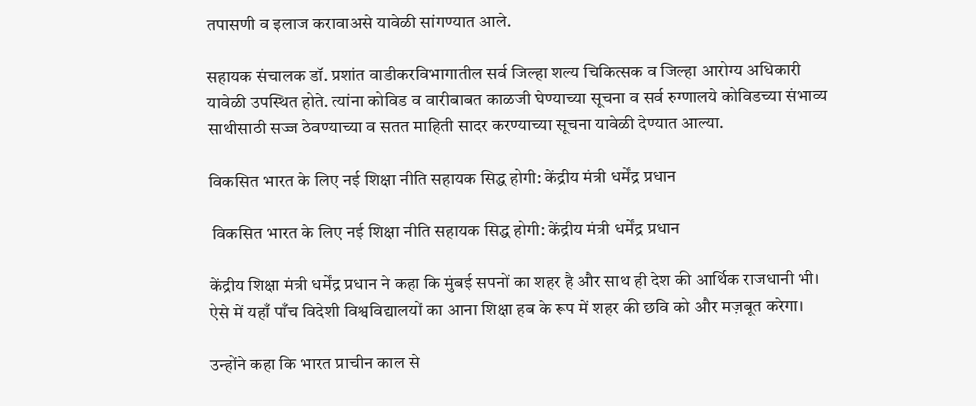तपासणी व इलाज करावाअसे यावेळी सांगण्यात आले.

सहायक संचालक डॉ. प्रशांत वाडीकरविभागातील सर्व जिल्हा शल्य चिकित्सक व जिल्हा आरोग्य अधिकारी यावेळी उपस्थित होते. त्यांना कोविड व वारीबाबत काळजी घेण्याच्या सूचना व सर्व रुग्णालये कोविडच्या संभाव्य साथीसाठी सज्ज ठेवण्याच्या व सतत माहिती सादर करण्याच्या सूचना यावेळी देण्यात आल्या.

विकसित भारत के लिए नई शिक्षा नीति सहायक सिद्ध होगी: केंद्रीय मंत्री धर्मेंद्र प्रधान

 विकसित भारत के लिए नई शिक्षा नीति सहायक सिद्ध होगी: केंद्रीय मंत्री धर्मेंद्र प्रधान

केंद्रीय शिक्षा मंत्री धर्मेंद्र प्रधान ने कहा कि मुंबई सपनों का शहर है और साथ ही देश की आर्थिक राजधानी भी। ऐसे में यहाँ पाँच विदेशी विश्वविद्यालयों का आना शिक्षा हब के रूप में शहर की छवि को और मज़बूत करेगा।

उन्होंने कहा कि भारत प्राचीन काल से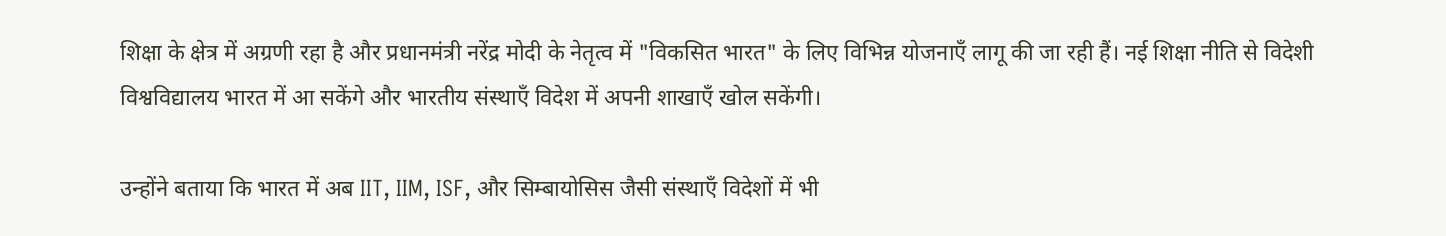शिक्षा के क्षेत्र में अग्रणी रहा है और प्रधानमंत्री नरेंद्र मोदी के नेतृत्व में "विकसित भारत" के लिए विभिन्न योजनाएँ लागू की जा रही हैं। नई शिक्षा नीति से विदेशी विश्वविद्यालय भारत में आ सकेंगे और भारतीय संस्थाएँ विदेश में अपनी शाखाएँ खोल सकेंगी।

उन्होंने बताया कि भारत में अब IIT, IIM, ISF, और सिम्बायोसिस जैसी संस्थाएँ विदेशों में भी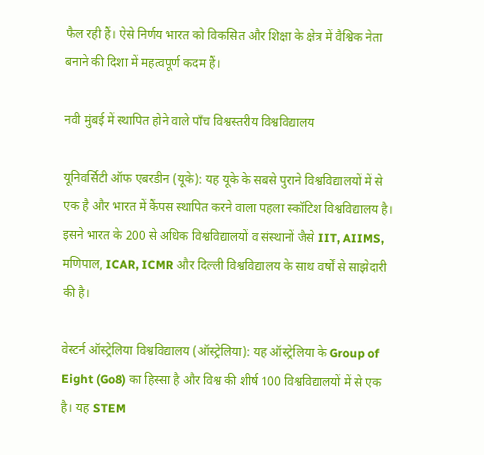फैल रही हैं। ऐसे निर्णय भारत को विकसित और शिक्षा के क्षेत्र में वैश्विक नेता बनाने की दिशा में महत्वपूर्ण कदम हैं।

नवी मुंबई में स्थापित होने वाले पाँच विश्वस्तरीय विश्वविद्यालय

यूनिवर्सिटी ऑफ एबरडीन (यूके): यह यूके के सबसे पुराने विश्वविद्यालयों में से एक है और भारत में कैंपस स्थापित करने वाला पहला स्कॉटिश विश्वविद्यालय है। इसने भारत के 200 से अधिक विश्वविद्यालयों व संस्थानों जैसे IIT, AIIMS, मणिपाल, ICAR, ICMR और दिल्ली विश्वविद्यालय के साथ वर्षों से साझेदारी की है।

वेस्टर्न ऑस्ट्रेलिया विश्वविद्यालय (ऑस्ट्रेलिया): यह ऑस्ट्रेलिया के Group of Eight (Go8) का हिस्सा है और विश्व की शीर्ष 100 विश्वविद्यालयों में से एक है। यह STEM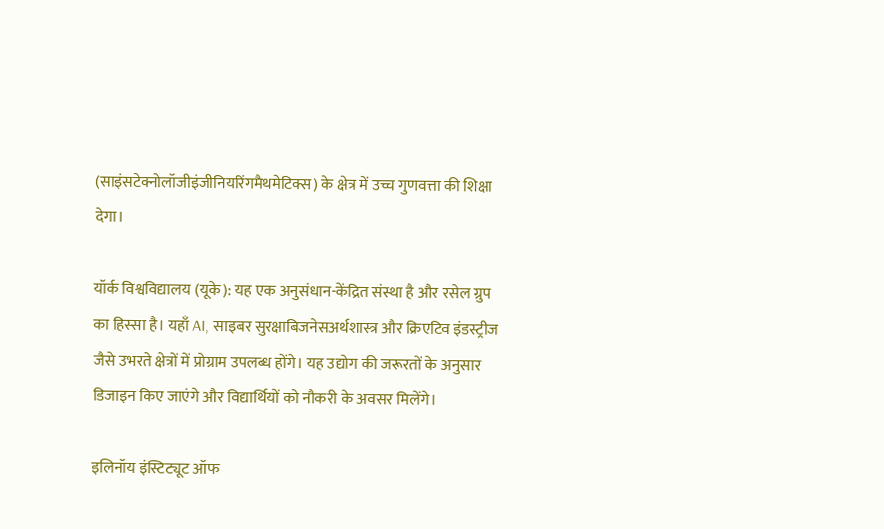(साइंसटेक्नोलॉजीइंजीनियरिंगमैथमेटिक्स) के क्षेत्र में उच्च गुणवत्ता की शिक्षा देगा।

यॉर्क विश्वविद्यालय (यूके): यह एक अनुसंधान-केंद्रित संस्था है और रसेल ग्रुप का हिस्सा है। यहाँ AI, साइबर सुरक्षाबिजनेसअर्थशास्त्र और क्रिएटिव इंडस्ट्रीज जैसे उभरते क्षेत्रों में प्रोग्राम उपलब्ध होंगे। यह उद्योग की जरूरतों के अनुसार डिजाइन किए जाएंगे और विद्यार्थियों को नौकरी के अवसर मिलेंगे।

इलिनॉय इंस्टिट्यूट ऑफ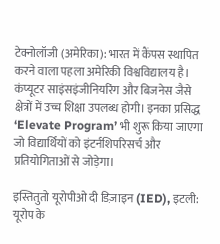टेक्नोलॉजी (अमेरिका): भारत में कैंपस स्थापित करने वाला पहला अमेरिकी विश्वविद्यालय है। कंप्यूटर साइंसइंजीनियरिंग और बिजनेस जैसे क्षेत्रों में उच्च शिक्षा उपलब्ध होगी। इनका प्रसिद्ध ‘Elevate Program’ भी शुरू किया जाएगा जो विद्यार्थियों को इंटर्नशिपरिसर्च और प्रतियोगिताओं से जोड़ेगा।

इस्तितुतो यूरोपीओ दी डिज़ाइन (IED), इटली: यूरोप के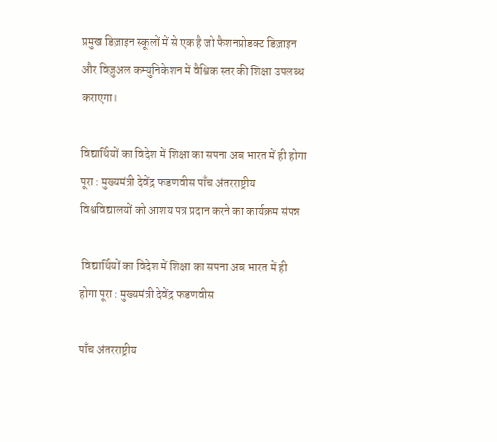प्रमुख डिज़ाइन स्कूलों में से एक है जो फैशनप्रोडक्ट डिज़ाइन और विज़ुअल कम्युनिकेशन में वैश्विक स्तर की शिक्षा उपलब्ध कराएगा।

विद्यार्थियों का विदेश में शिक्षा का सपना अब भारत में ही होगा पूरा : मुख्यमंत्री देवेंद्र फडणवीस पाँच अंतरराष्ट्रीय विश्वविद्यालयों को आशय पत्र प्रदान करने का कार्यक्रम संपन्न

 विद्यार्थियों का विदेश में शिक्षा का सपना अब भारत में ही होगा पूरा : मुख्यमंत्री देवेंद्र फडणवीस

पाँच अंतरराष्ट्रीय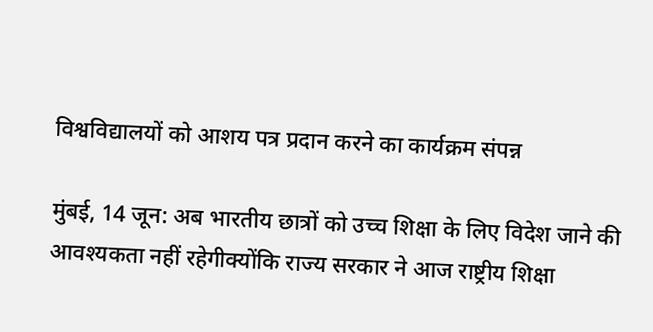विश्वविद्यालयों को आशय पत्र प्रदान करने का कार्यक्रम संपन्न

मुंबई, 14 जून: अब भारतीय छात्रों को उच्च शिक्षा के लिए विदेश जाने की आवश्यकता नहीं रहेगीक्योंकि राज्य सरकार ने आज राष्ट्रीय शिक्षा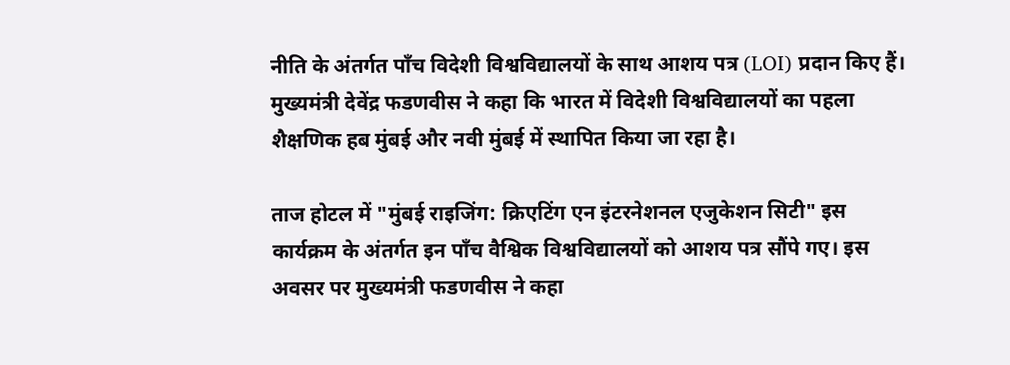नीति के अंतर्गत पाँच विदेशी विश्वविद्यालयों के साथ आशय पत्र (LOI) प्रदान किए हैं। मुख्यमंत्री देवेंद्र फडणवीस ने कहा कि भारत में विदेशी विश्वविद्यालयों का पहला शैक्षणिक हब मुंबई और नवी मुंबई में स्थापित किया जा रहा है।

ताज होटल में "मुंबई राइजिंग: क्रिएटिंग एन इंटरनेशनल एजुकेशन सिटी" इस कार्यक्रम के अंतर्गत इन पाँच वैश्विक विश्वविद्यालयों को आशय पत्र सौंपे गए। इस अवसर पर मुख्यमंत्री फडणवीस ने कहा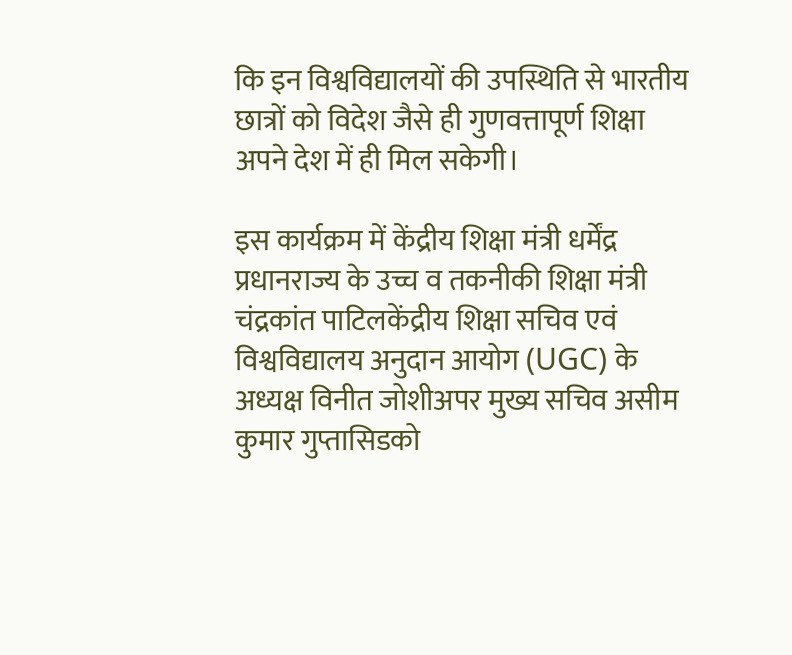कि इन विश्वविद्यालयों की उपस्थिति से भारतीय छात्रों को विदेश जैसे ही गुणवत्तापूर्ण शिक्षा अपने देश में ही मिल सकेगी।

इस कार्यक्रम में केंद्रीय शिक्षा मंत्री धर्मेंद्र प्रधानराज्य के उच्च व तकनीकी शिक्षा मंत्री चंद्रकांत पाटिलकेंद्रीय शिक्षा सचिव एवं विश्वविद्यालय अनुदान आयोग (UGC) के अध्यक्ष विनीत जोशीअपर मुख्य सचिव असीम कुमार गुप्तासिडको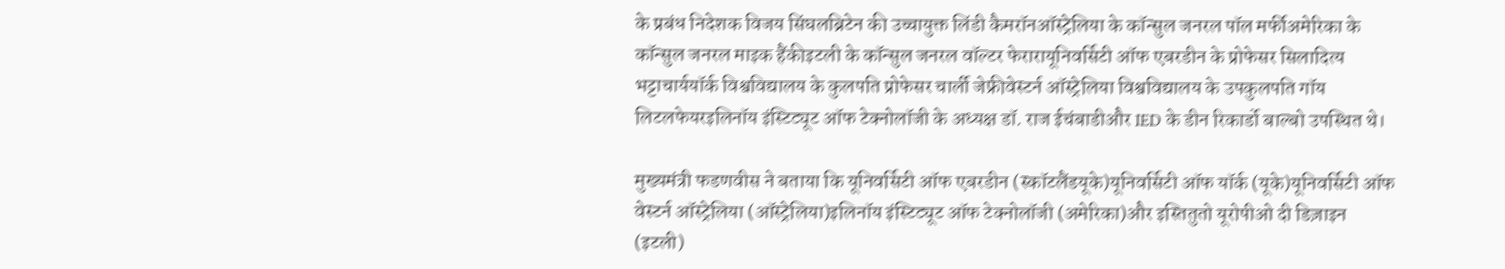के प्रबंध निदेशक विजय सिंघलब्रिटेन की उच्चायुक्त लिंडी कैमरॉनऑस्ट्रेलिया के कॉन्सुल जनरल पॉल मर्फीअमेरिका के कॉन्सुल जनरल माइक हैंकीइटली के कॉन्सुल जनरल वॉल्टर फेरारायूनिवर्सिटी ऑफ एबरडीन के प्रोफेसर सिलादित्य भट्टाचार्ययॉर्क विश्वविद्यालय के कुलपति प्रोफेसर चार्ली जेफ्रीवेस्टर्न ऑस्ट्रेलिया विश्वविद्यालय के उपकुलपति गॉय लिटलफेयरइलिनॉय इंस्टिट्यूट ऑफ टेक्नोलॉजी के अध्यक्ष डॉ. राज ईचंबाडीऔर IED के डीन रिकार्डो बाल्बो उपस्थित थे।

मुख्यमंत्री फडणवीस ने बताया कि यूनिवर्सिटी ऑफ एबरडीन (स्कॉटलैंडयूके)यूनिवर्सिटी ऑफ यॉर्क (यूके)यूनिवर्सिटी ऑफ वेस्टर्न ऑस्ट्रेलिया (ऑस्ट्रेलिया)इलिनॉय इंस्टिट्यूट ऑफ टेक्नोलॉजी (अमेरिका)और इस्तितुतो यूरोपीओ दी डिज़ाइन (इटली)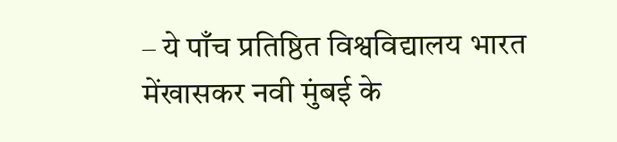– ये पाँच प्रतिष्ठित विश्वविद्यालय भारत मेंखासकर नवी मुंबई के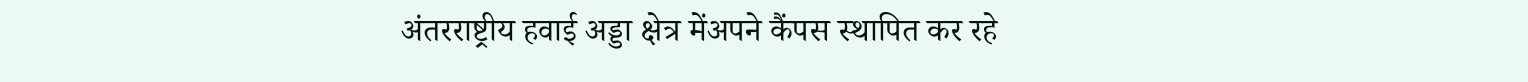अंतरराष्ट्रीय हवाई अड्डा क्षेत्र मेंअपने कैंपस स्थापित कर रहे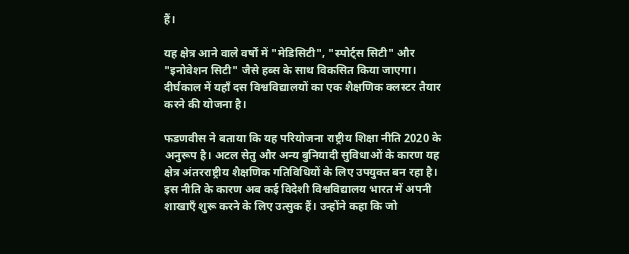हैं।

यह क्षेत्र आने वाले वर्षों में "मेडिसिटी", "स्पोर्ट्स सिटी" और "इनोवेशन सिटी" जैसे हब्स के साथ विकसित किया जाएगा। दीर्घकाल में यहाँ दस विश्वविद्यालयों का एक शैक्षणिक क्लस्टर तैयार करने की योजना है।

फडणवीस ने बताया कि यह परियोजना राष्ट्रीय शिक्षा नीति 2020 के अनुरूप है। अटल सेतु और अन्य बुनियादी सुविधाओं के कारण यह क्षेत्र अंतरराष्ट्रीय शैक्षणिक गतिविधियों के लिए उपयुक्त बन रहा है। इस नीति के कारण अब कई विदेशी विश्वविद्यालय भारत में अपनी शाखाएँ शुरू करने के लिए उत्सुक हैं। उन्होंने कहा कि जो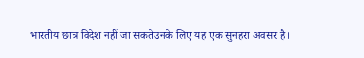भारतीय छात्र विदेश नहीं जा सकतेउनके लिए यह एक सुनहरा अवसर है।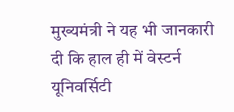मुख्यमंत्री ने यह भी जानकारी दी कि हाल ही में वेस्टर्न यूनिवर्सिटी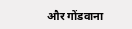और गोंडवाना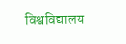विश्वविद्यालय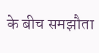के बीच समझौता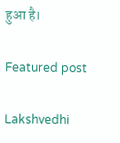हुआ है।

Featured post

Lakshvedhi